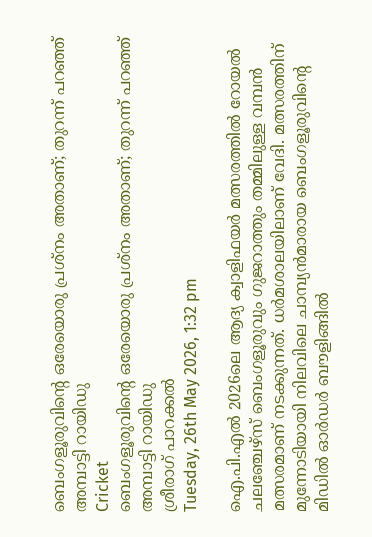ബെംഗളൂരുവിന്റെ ഒരേയൊരു പ്രശ്‌നം അതാണ്; തുറന്ന് പറഞ്ഞ് അമ്പാട്ടി റായിഡു
Cricket
ബെംഗളൂരുവിന്റെ ഒരേയൊരു പ്രശ്‌നം അതാണ്; തുറന്ന് പറഞ്ഞ് അമ്പാട്ടി റായിഡു
ശ്രീരാഗ് പാറക്കല്‍
Tuesday, 26th May 2026, 1:32 pm

ഐ.പി.എല്‍ 2026ലെ ആദ്യ ക്വാളിഫയര്‍ മത്സരത്തില്‍ റോയല്‍ ചലഞ്ചേഴ്‌സ് ബെംഗളൂരുവും ഗുജറാത്തും തമ്മിലുള്ള വമ്പന്‍ മത്സരമാണ് നടക്കുന്നത്. ധര്‍മശാലയിലാണ് വേദി. മത്സരത്തിന് മുന്നോടിയായി നിലവിലെ ചാമ്പ്യന്‍മാരായ ബെംഗളൂരുവിന്റെ മിഡില്‍ ഓര്‍ഡര്‍ ബൗളിങ്ങില്‍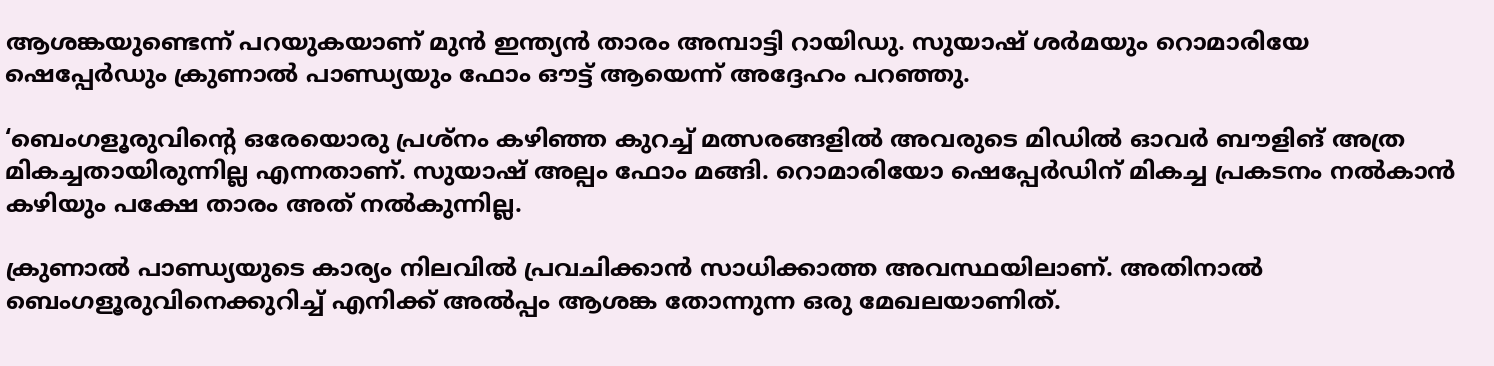ആശങ്കയുണ്ടെന്ന് പറയുകയാണ് മുന്‍ ഇന്ത്യന്‍ താരം അമ്പാട്ടി റായിഡു. സുയാഷ് ശര്‍മയും റൊമാരിയേ ഷെപ്പേര്‍ഡും ക്രുണാല്‍ പാണ്ഡ്യയും ഫോം ഔട്ട് ആയെന്ന് അദ്ദേഹം പറഞ്ഞു.

‘ബെംഗളൂരുവിന്റെ ഒരേയൊരു പ്രശ്‌നം കഴിഞ്ഞ കുറച്ച് മത്സരങ്ങളില്‍ അവരുടെ മിഡില്‍ ഓവര്‍ ബൗളിങ് അത്ര മികച്ചതായിരുന്നില്ല എന്നതാണ്. സുയാഷ് അല്പം ഫോം മങ്ങി. റൊമാരിയോ ഷെപ്പേര്‍ഡിന് മികച്ച പ്രകടനം നല്‍കാന്‍ കഴിയും പക്ഷേ താരം അത് നല്‍കുന്നില്ല.

ക്രുണാല്‍ പാണ്ഡ്യയുടെ കാര്യം നിലവില്‍ പ്രവചിക്കാന്‍ സാധിക്കാത്ത അവസ്ഥയിലാണ്. അതിനാല്‍ ബെംഗളൂരുവിനെക്കുറിച്ച് എനിക്ക് അല്‍പ്പം ആശങ്ക തോന്നുന്ന ഒരു മേഖലയാണിത്.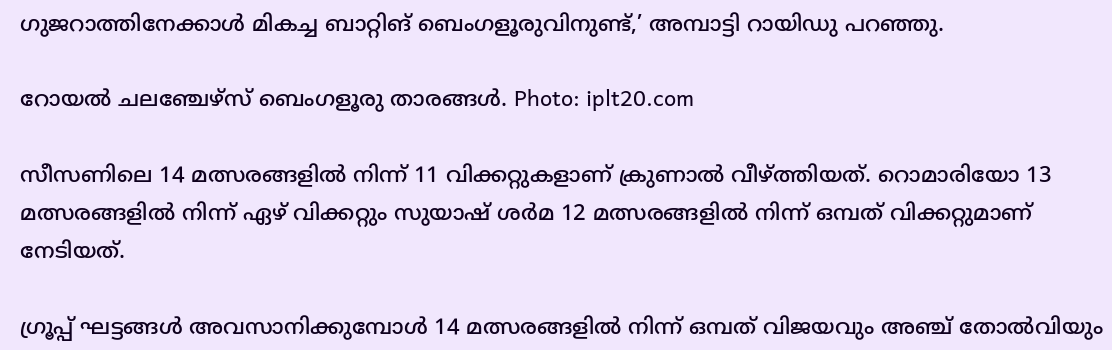ഗുജറാത്തിനേക്കാള്‍ മികച്ച ബാറ്റിങ് ബെംഗളൂരുവിനുണ്ട്,’ അമ്പാട്ടി റായിഡു പറഞ്ഞു.

റോയൽ ചലഞ്ചേഴ്‌സ് ബെംഗളൂരു താരങ്ങൾ. Photo: iplt20.com

സീസണിലെ 14 മത്സരങ്ങളില്‍ നിന്ന് 11 വിക്കറ്റുകളാണ് ക്രുണാല്‍ വീഴ്ത്തിയത്. റൊമാരിയോ 13 മത്സരങ്ങളില്‍ നിന്ന് ഏഴ് വിക്കറ്റും സുയാഷ് ശര്‍മ 12 മത്സരങ്ങളില്‍ നിന്ന് ഒമ്പത് വിക്കറ്റുമാണ് നേടിയത്.

ഗ്രൂപ്പ് ഘട്ടങ്ങള്‍ അവസാനിക്കുമ്പോള്‍ 14 മത്സരങ്ങളില്‍ നിന്ന് ഒമ്പത് വിജയവും അഞ്ച് തോല്‍വിയും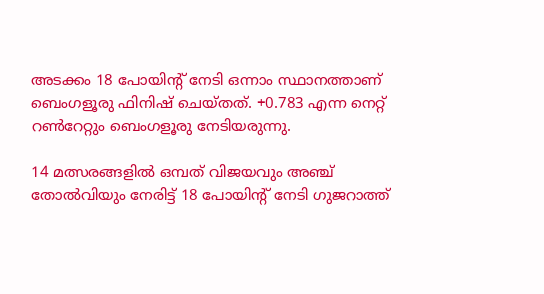അടക്കം 18 പോയിന്റ് നേടി ഒന്നാം സ്ഥാനത്താണ് ബെംഗളൂരു ഫിനിഷ് ചെയ്തത്. +0.783 എന്ന നെറ്റ് റണ്‍റേറ്റും ബെംഗളൂരു നേടിയരുന്നു.

14 മത്സരങ്ങളില്‍ ഒമ്പത് വിജയവും അഞ്ച് തോല്‍വിയും നേരിട്ട് 18 പോയിന്റ് നേടി ഗുജറാത്ത്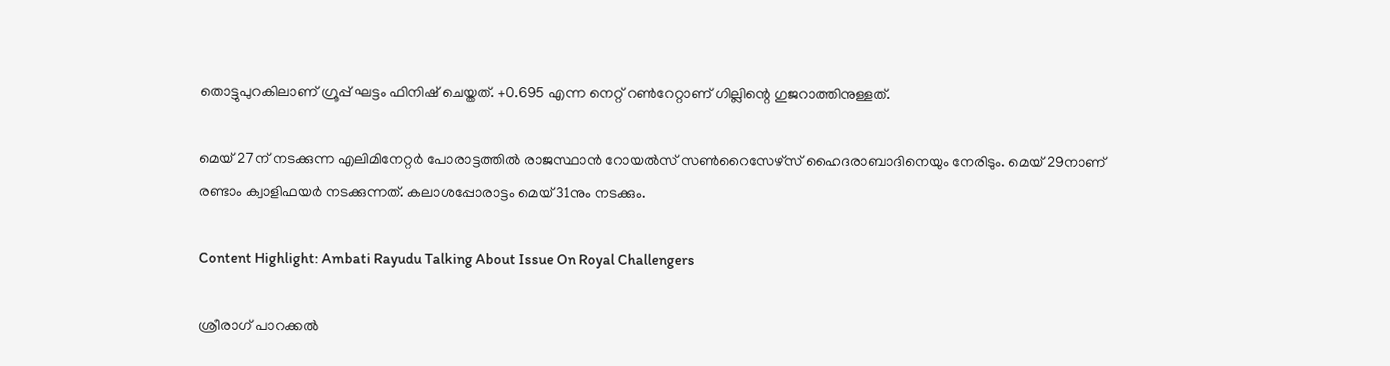തൊട്ടുപുറകിലാണ് ഗ്രൂപ്പ് ഘട്ടം ഫിനിഷ് ചെയ്തത്. +0.695 എന്ന നെറ്റ് റണ്‍റേറ്റാണ് ഗില്ലിന്റെ ഗുജറാത്തിനുള്ളത്.

മെയ് 27ന് നടക്കുന്ന എലിമിനേറ്റര്‍ പോരാട്ടത്തില്‍ രാജസ്ഥാന്‍ റോയല്‍സ് സണ്‍റൈസേഴ്സ് ഹൈദരാബാദിനെയും നേരിടും. മെയ് 29നാണ് രണ്ടാം ക്വാളിഫയര്‍ നടക്കുന്നത്. കലാശപ്പോരാട്ടം മെയ് 31നും നടക്കും.

Content Highlight: Ambati Rayudu Talking About Issue On Royal Challengers

ശ്രീരാഗ് പാറക്കല്‍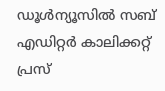ഡൂള്‍ന്യൂസില്‍ സബ് എഡിറ്റര്‍ കാലിക്കറ്റ് പ്രസ്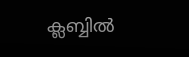ക്ലബ്ബില്‍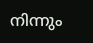നിന്നും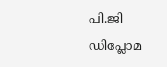പി.ജി ഡിപ്ലോമ